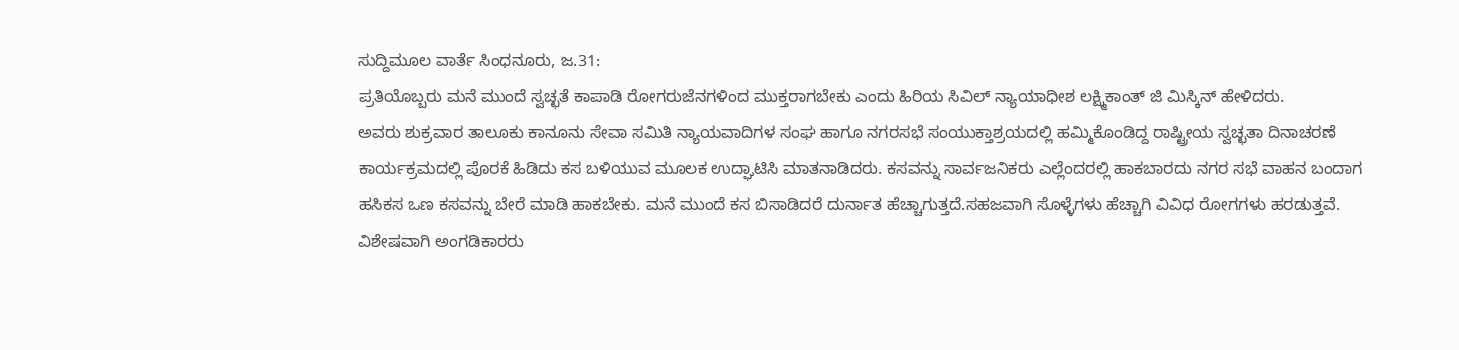ಸುದ್ದಿಮೂಲ ವಾರ್ತೆ ಸಿಂಧನೂರು, ಜ.31:
ಪ್ರತಿಯೊಬ್ಬರು ಮನೆ ಮುಂದೆ ಸ್ವಚ್ಛತೆ ಕಾಪಾಡಿ ರೋಗರುಜೆನಗಳಿಂದ ಮುಕ್ತರಾಗಬೇಕು ಎಂದು ಹಿರಿಯ ಸಿವಿಲ್ ನ್ಯಾಯಾಧೀಶ ಲಕ್ಷ್ಮಿಕಾಂತ್ ಜಿ ಮಿಸ್ಕಿನ್ ಹೇಳಿದರು.
ಅವರು ಶುಕ್ರವಾರ ತಾಲೂಕು ಕಾನೂನು ಸೇವಾ ಸಮಿತಿ ನ್ಯಾಯವಾದಿಗಳ ಸಂಘ ಹಾಗೂ ನಗರಸಭೆ ಸಂಯುಕ್ತಾಶ್ರಯದಲ್ಲಿ ಹಮ್ಮಿಕೊಂಡಿದ್ದ ರಾಷ್ಟ್ರೀಯ ಸ್ವಚ್ಛತಾ ದಿನಾಚರಣೆ ಕಾರ್ಯಕ್ರಮದಲ್ಲಿ ಪೊರಕೆ ಹಿಡಿದು ಕಸ ಬಳಿಯುವ ಮೂಲಕ ಉದ್ಘಾಟಿಸಿ ಮಾತನಾಡಿದರು. ಕಸವನ್ನು ಸಾರ್ವಜನಿಕರು ಎಲ್ಲೆಂದರಲ್ಲಿ ಹಾಕಬಾರದು ನಗರ ಸಭೆ ವಾಹನ ಬಂದಾಗ ಹಸಿಕಸ ಒಣ ಕಸವನ್ನು ಬೇರೆ ಮಾಡಿ ಹಾಕಬೇಕು. ಮನೆ ಮುಂದೆ ಕಸ ಬಿಸಾಡಿದರೆ ದುರ್ನಾತ ಹೆಚ್ಚಾಗುತ್ತದೆ.ಸಹಜವಾಗಿ ಸೊಳ್ಳೆಗಳು ಹೆಚ್ಚಾಗಿ ವಿವಿಧ ರೋಗಗಳು ಹರಡುತ್ತವೆ. ವಿಶೇಷವಾಗಿ ಅಂಗಡಿಕಾರರು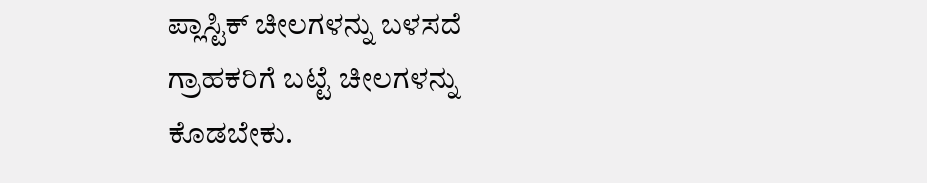ಪ್ಲಾಸ್ಟಿಕ್ ಚೀಲಗಳನ್ನು ಬಳಸದೆ ಗ್ರಾಹಕರಿಗೆ ಬಟ್ಟೆ ಚೀಲಗಳನ್ನು ಕೊಡಬೇಕು.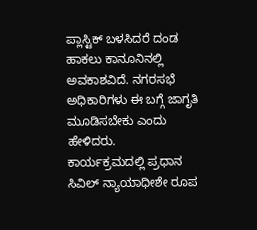ಪ್ಲಾಸ್ಟಿಕ್ ಬಳಸಿದರೆ ದಂಡ ಹಾಕಲು ಕಾನೂನಿನಲ್ಲಿ ಅವಕಾಶವಿದೆ. ನಗರಸಭೆ ಅಧಿಕಾರಿಗಳು ಈ ಬಗ್ಗೆ ಜಾಗೃತಿ ಮೂಡಿಸಬೇಕು ಎಂದು ಹೇಳಿದರು.
ಕಾರ್ಯಕ್ರಮದಲ್ಲಿ ಪ್ರಧಾನ ಸಿವಿಲ್ ನ್ಯಾಯಾಧೀಶೇ ರೂಪ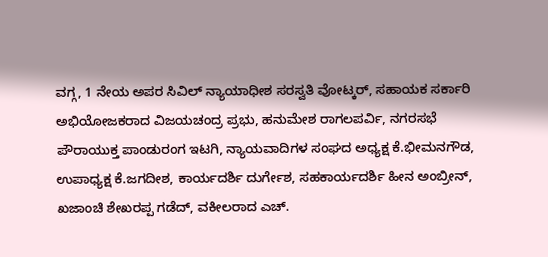ವಗ್ಗ, 1 ನೇಯ ಅಪರ ಸಿವಿಲ್ ನ್ಯಾಯಾಧೀಶ ಸರಸ್ವತಿ ವೋಟ್ಕರ್, ಸಹಾಯಕ ಸರ್ಕಾರಿ ಅಭಿಯೋಜಕರಾದ ವಿಜಯಚಂದ್ರ ಪ್ರಭು, ಹನುಮೇಶ ರಾಗಲಪರ್ವಿ, ನಗರಸಭೆ ಪೌರಾಯುಕ್ತ ಪಾಂಡುರಂಗ ಇಟಗಿ, ನ್ಯಾಯವಾದಿಗಳ ಸಂಘದ ಅಧ್ಯಕ್ಷ ಕೆ.ಭೀಮನಗೌಡ, ಉಪಾಧ್ಯಕ್ಷ ಕೆ.ಜಗದೀಶ, ಕಾರ್ಯದರ್ಶಿ ದುರ್ಗೇಶ, ಸಹಕಾರ್ಯದರ್ಶಿ ಹೀನ ಅಂಬ್ರೀನ್, ಖಜಾಂಚಿ ಶೇಖರಪ್ಪ ಗಡೆದ್, ವಕೀಲರಾದ ಎಚ್.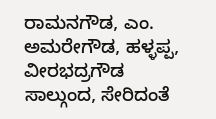ರಾಮನಗೌಡ, ಎಂ. ಅಮರೇಗೌಡ, ಹಳ್ಳಪ್ಪ, ವೀರಭದ್ರಗೌಡ ಸಾಲ್ಗುಂದ, ಸೇರಿದಂತೆ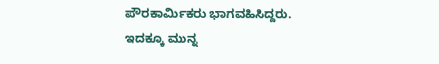ಪೌರಕಾರ್ಮಿಕರು ಭಾಗವಹಿಸಿದ್ದರು. ಇದಕ್ಕೂ ಮುನ್ನ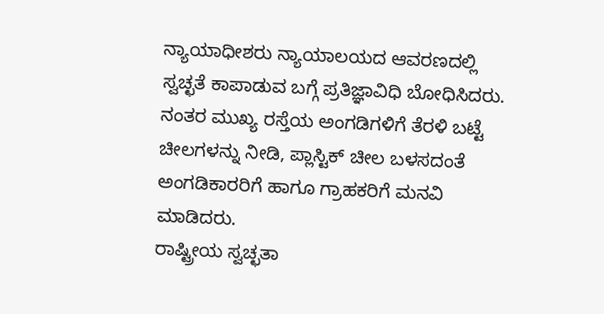ನ್ಯಾಯಾಧೀಶರು ನ್ಯಾಯಾಲಯದ ಆವರಣದಲ್ಲಿ ಸ್ವಚ್ಛತೆ ಕಾಪಾಡುವ ಬಗ್ಗೆ ಪ್ರತಿಜ್ಞಾವಿಧಿ ಬೋಧಿಸಿದರು.
ನಂತರ ಮುಖ್ಯ ರಸ್ತೆಯ ಅಂಗಡಿಗಳಿಗೆ ತೆರಳಿ ಬಟ್ಟೆ ಚೀಲಗಳನ್ನು ನೀಡಿ, ಪ್ಲಾಸ್ಟಿಕ್ ಚೀಲ ಬಳಸದಂತೆ ಅಂಗಡಿಕಾರರಿಗೆ ಹಾಗೂ ಗ್ರಾಹಕರಿಗೆ ಮನವಿ ಮಾಡಿದರು.
ರಾಷ್ಟ್ರೀಯ ಸ್ವಚ್ಛತಾ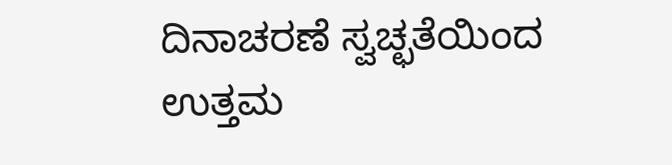ದಿನಾಚರಣೆ ಸ್ವಚ್ಛತೆಯಿಂದ ಉತ್ತಮ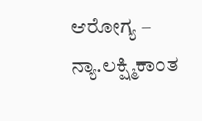ಆರೋಗ್ಯ – ನ್ಯಾ.ಲಕ್ಷ್ಮಿಕಾಂತ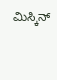ಮಿಸ್ಕಿನ್